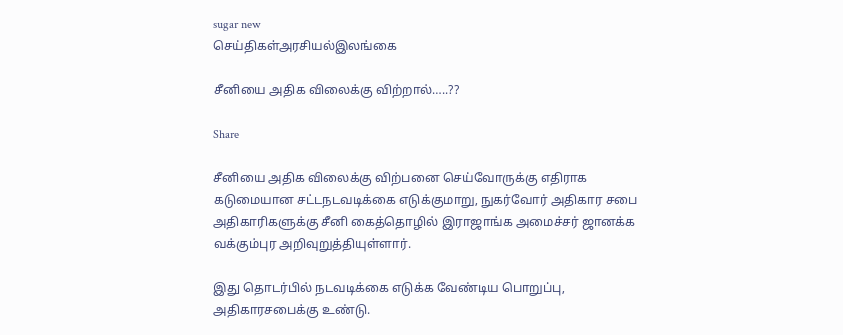sugar new
செய்திகள்அரசியல்இலங்கை

சீனியை அதிக விலைக்கு விற்றால்…..??

Share

சீனியை அதிக விலைக்கு விற்பனை செய்வோருக்கு எதிராக கடுமையான சட்டநடவடிக்கை எடுக்குமாறு, நுகர்வோர் அதிகார சபை அதிகாரிகளுக்கு சீனி கைத்தொழில் இராஜாங்க அமைச்சர் ஜானக்க வக்கும்புர அறிவுறுத்தியுள்ளார்.

இது தொடர்பில் நடவடிக்கை எடுக்க வேண்டிய பொறுப்பு, அதிகாரசபைக்கு உண்டு.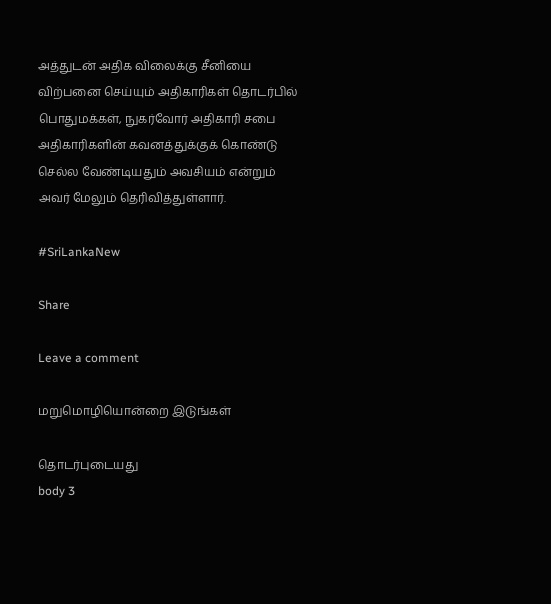அத்துடன் அதிக விலைக்கு சீனியை விற்பனை செய்யும் அதிகாரிகள் தொடர்பில் பொதுமக்கள், நுகர்வோர் அதிகாரி சபை அதிகாரிகளின் கவனத்துக்குக் கொண்டு செல்ல வேண்டியதும் அவசியம் என்றும் அவர் மேலும் தெரிவித்துள்ளார்.

#SriLankaNew

Share

Leave a comment

மறுமொழியொன்றை இடுங்கள்

தொடர்புடையது
body 3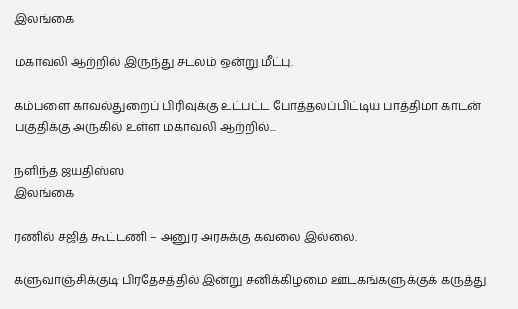இலங்கை

மகாவலி ஆற்றில் இருந்து சடலம் ஒன்று மீட்பு.

கம்பளை காவல்துறைப் பிரிவுக்கு உட்பட்ட போத்தலப்பிட்டிய பாத்திமா காடன் பகுதிக்கு அருகில் உள்ள மகாவலி ஆற்றில்...

நளிந்த ஜயதிஸ்ஸ
இலங்கை

ரணில் சஜித் கூட்டணி – அனுர அரசுக்கு கவலை இல்லை.

களுவாஞ்சிக்குடி பிரதேசத்தில் இன்று சனிக்கிழமை ஊடகங்களுக்குக் கருத்து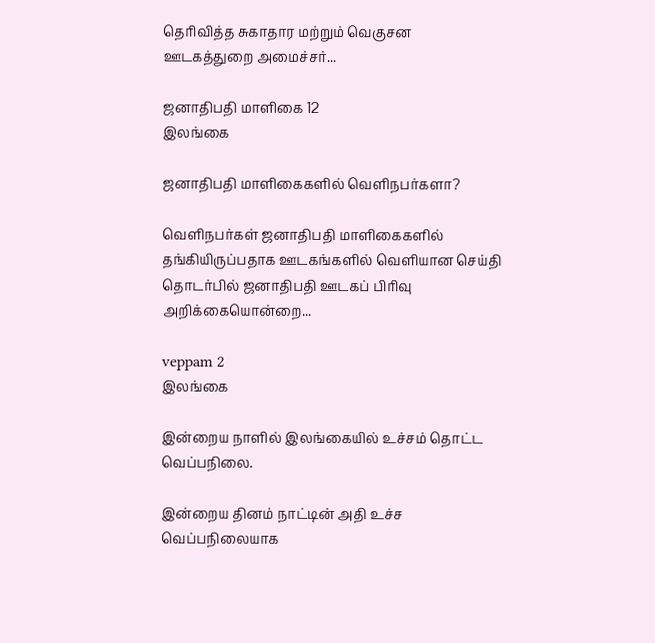தெரிவித்த சுகாதார மற்றும் வெகுசன ஊடகத்துறை அமைச்சர்...

ஜனாதிபதி மாளிகை 12
இலங்கை

ஜனாதிபதி மாளிகைகளில் வெளிநபர்களா?

வெளிநபர்கள் ஜனாதிபதி மாளிகைகளில் தங்கியிருப்பதாக ஊடகங்களில் வெளியான செய்தி தொடர்பில் ஜனாதிபதி ஊடகப் பிரிவு அறிக்கையொன்றை...

veppam 2
இலங்கை

இன்றைய நாளில் இலங்கையில் உச்சம் தொட்ட வெப்பநிலை.

இன்றைய தினம் நாட்டின் அதி உச்ச வெப்பநிலையாக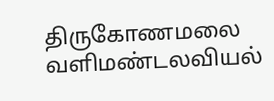திருகோணமலை வளிமண்டலவியல்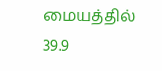மையத்தில் 39.9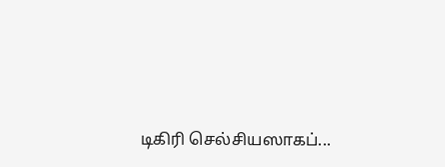டிகிரி செல்சியஸாகப்...